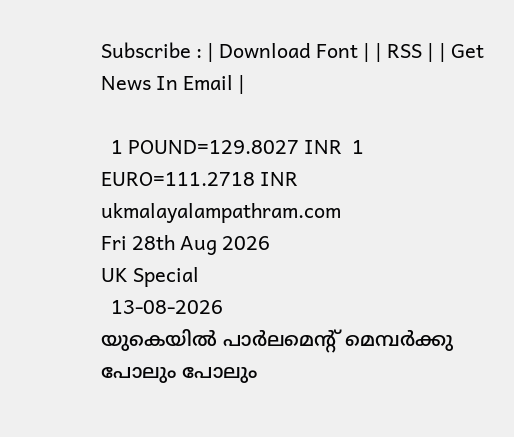Subscribe : | Download Font | | RSS | | Get News In Email |

  1 POUND=129.8027 INR  1 EURO=111.2718 INR
ukmalayalampathram.com
Fri 28th Aug 2026
UK Special
  13-08-2026
യുകെയില്‍ പാര്‍ലമെന്റ് മെമ്പര്‍ക്കു പോലും പോലും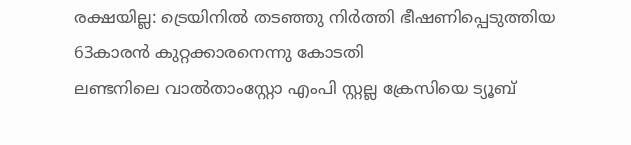രക്ഷയില്ല: ട്രെയിനില്‍ തടഞ്ഞു നിര്‍ത്തി ഭീഷണിപ്പെടുത്തിയ 63കാരന്‍ കുറ്റക്കാരനെന്നു കോടതി
ലണ്ടനിലെ വാല്‍താംസ്റ്റോ എംപി സ്റ്റല്ല ക്രേസിയെ ട്യൂബ്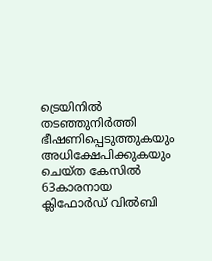ട്രെയിനില്‍ തടഞ്ഞുനിര്‍ത്തി ഭീഷണിപ്പെടുത്തുകയും അധിക്ഷേപിക്കുകയും ചെയ്ത കേസില്‍ 63കാരനായ ക്ലിഫോര്‍ഡ് വില്‍ബി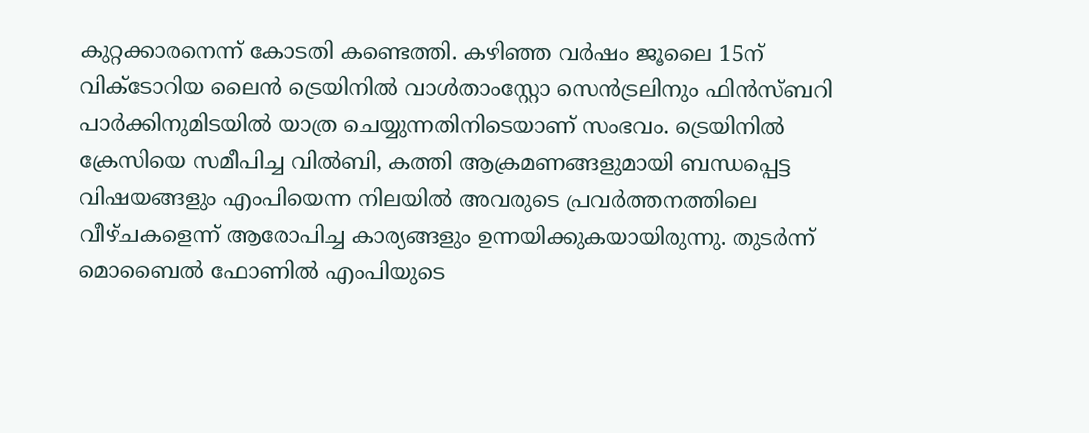കുറ്റക്കാരനെന്ന് കോടതി കണ്ടെത്തി. കഴിഞ്ഞ വര്‍ഷം ജൂലൈ 15ന് വിക്ടോറിയ ലൈന്‍ ട്രെയിനില്‍ വാള്‍താംസ്റ്റോ സെന്‍ട്രലിനും ഫിന്‍സ്ബറി പാര്‍ക്കിനുമിടയില്‍ യാത്ര ചെയ്യുന്നതിനിടെയാണ് സംഭവം. ട്രെയിനില്‍ ക്രേസിയെ സമീപിച്ച വില്‍ബി, കത്തി ആക്രമണങ്ങളുമായി ബന്ധപ്പെട്ട വിഷയങ്ങളും എംപിയെന്ന നിലയില്‍ അവരുടെ പ്രവര്‍ത്തനത്തിലെ വീഴ്ചകളെന്ന് ആരോപിച്ച കാര്യങ്ങളും ഉന്നയിക്കുകയായിരുന്നു. തുടര്‍ന്ന് മൊബൈല്‍ ഫോണില്‍ എംപിയുടെ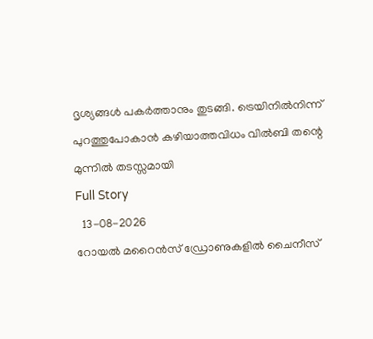ദൃശ്യങ്ങള്‍ പകര്‍ത്താനും തുടങ്ങി. ട്രെയിനില്‍നിന്ന് പുറത്തുപോകാന്‍ കഴിയാത്തവിധം വില്‍ബി തന്റെ മുന്നില്‍ തടസ്സമായി
Full Story
  13-08-2026
റോയല്‍ മറൈന്‍സ് ഡ്രോണുകളില്‍ ചൈനീസ്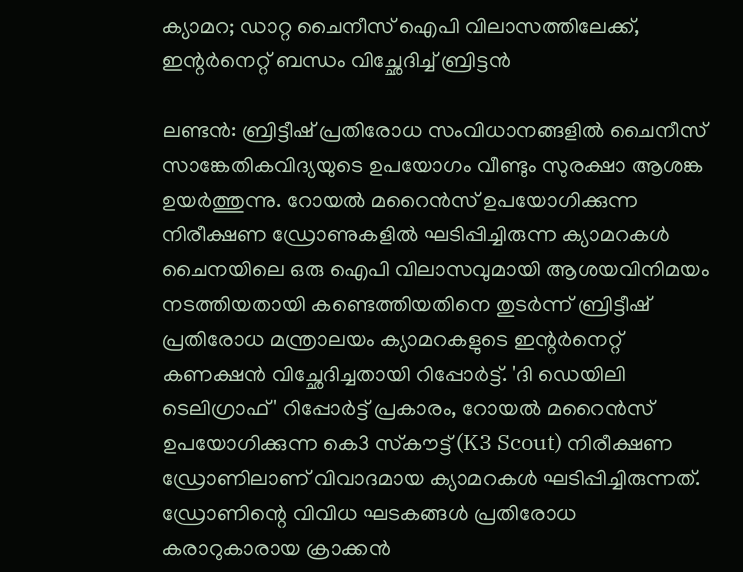ക്യാമറ; ഡാറ്റ ചൈനീസ് ഐപി വിലാസത്തിലേക്ക്, ഇന്റര്‍നെറ്റ് ബന്ധം വിച്ഛേദിച്ച് ബ്രിട്ടന്‍

ലണ്ടന്‍: ബ്രിട്ടീഷ് പ്രതിരോധ സംവിധാനങ്ങളില്‍ ചൈനീസ് സാങ്കേതികവിദ്യയുടെ ഉപയോഗം വീണ്ടും സുരക്ഷാ ആശങ്ക ഉയര്‍ത്തുന്നു. റോയല്‍ മറൈന്‍സ് ഉപയോഗിക്കുന്ന നിരീക്ഷണ ഡ്രോണുകളില്‍ ഘടിപ്പിച്ചിരുന്ന ക്യാമറകള്‍ ചൈനയിലെ ഒരു ഐപി വിലാസവുമായി ആശയവിനിമയം നടത്തിയതായി കണ്ടെത്തിയതിനെ തുടര്‍ന്ന് ബ്രിട്ടീഷ് പ്രതിരോധ മന്ത്രാലയം ക്യാമറകളുടെ ഇന്റര്‍നെറ്റ് കണക്ഷന്‍ വിച്ഛേദിച്ചതായി റിപ്പോര്‍ട്ട്. 'ദി ഡെയിലി ടെലിഗ്രാഫ്' റിപ്പോര്‍ട്ട് പ്രകാരം, റോയല്‍ മറൈന്‍സ് ഉപയോഗിക്കുന്ന കെ3 സ്‌കൗട്ട് (K3 Scout) നിരീക്ഷണ ഡ്രോണിലാണ് വിവാദമായ ക്യാമറകള്‍ ഘടിപ്പിച്ചിരുന്നത്. ഡ്രോണിന്റെ വിവിധ ഘടകങ്ങള്‍ പ്രതിരോധ കരാറുകാരായ ക്രാക്കന്‍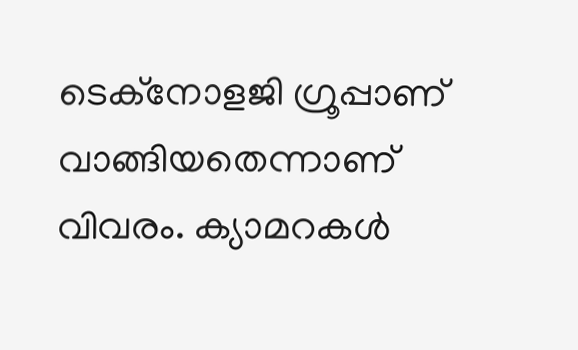ടെക്നോളജി ഗ്രൂപ്പാണ് വാങ്ങിയതെന്നാണ് വിവരം. ക്യാമറകള്‍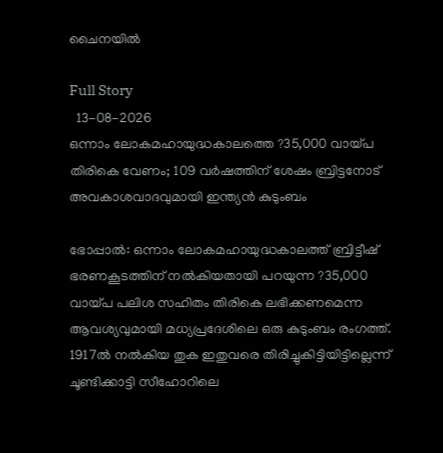ചൈനയില്‍

Full Story
  13-08-2026
ഒന്നാം ലോകമഹായുദ്ധകാലത്തെ ?35,000 വായ്പ തിരികെ വേണം; 109 വര്‍ഷത്തിന് ശേഷം ബ്രിട്ടനോട് അവകാശവാദവുമായി ഇന്ത്യന്‍ കുടുംബം

ഭോപ്പാല്‍: ഒന്നാം ലോകമഹായുദ്ധകാലത്ത് ബ്രിട്ടീഷ് ഭരണകൂടത്തിന് നല്‍കിയതായി പറയുന്ന ?35,000 വായ്പ പലിശ സഹിതം തിരികെ ലഭിക്കണമെന്ന ആവശ്യവുമായി മധ്യപ്രദേശിലെ ഒരു കുടുംബം രംഗത്ത്. 1917ല്‍ നല്‍കിയ തുക ഇതുവരെ തിരിച്ചുകിട്ടിയിട്ടില്ലെന്ന് ചൂണ്ടിക്കാട്ടി സീഹോറിലെ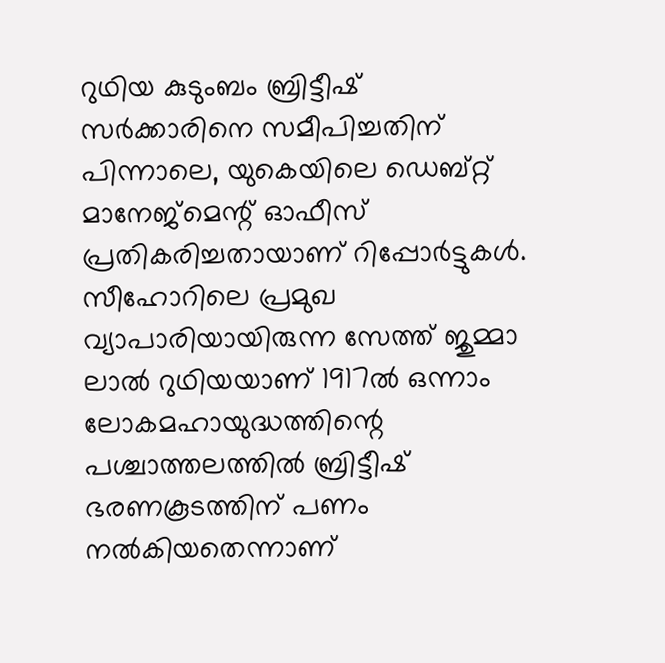റുഥിയ കുടുംബം ബ്രിട്ടീഷ് സര്‍ക്കാരിനെ സമീപിച്ചതിന് പിന്നാലെ, യുകെയിലെ ഡെബ്റ്റ് മാനേജ്‌മെന്റ് ഓഫീസ് പ്രതികരിച്ചതായാണ് റിപ്പോര്‍ട്ടുകള്‍. സീഹോറിലെ പ്രമുഖ വ്യാപാരിയായിരുന്ന സേത്ത് ജുമ്മാ ലാല്‍ റുഥിയയാണ് 1917ല്‍ ഒന്നാം ലോകമഹായുദ്ധത്തിന്റെ പശ്ചാത്തലത്തില്‍ ബ്രിട്ടീഷ് ഭരണകൂടത്തിന് പണം നല്‍കിയതെന്നാണ്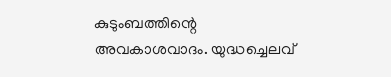കുടുംബത്തിന്റെ അവകാശവാദം. യുദ്ധച്ചെലവ്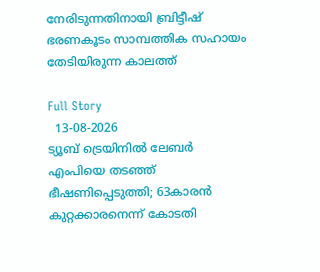നേരിടുന്നതിനായി ബ്രിട്ടീഷ് ഭരണകൂടം സാമ്പത്തിക സഹായം തേടിയിരുന്ന കാലത്ത്

Full Story
  13-08-2026
ട്യൂബ് ട്രെയിനില്‍ ലേബര്‍ എംപിയെ തടഞ്ഞ് ഭീഷണിപ്പെടുത്തി; 63കാരന്‍ കുറ്റക്കാരനെന്ന് കോടതി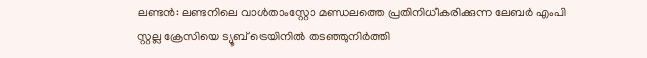ലണ്ടന്‍: ലണ്ടനിലെ വാള്‍താംസ്റ്റോ മണ്ഡലത്തെ പ്രതിനിധീകരിക്കുന്ന ലേബര്‍ എംപി സ്റ്റല്ല ക്രേസിയെ ട്യൂബ് ട്രെയിനില്‍ തടഞ്ഞുനിര്‍ത്തി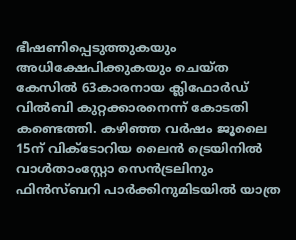ഭീഷണിപ്പെടുത്തുകയും അധിക്ഷേപിക്കുകയും ചെയ്ത കേസില്‍ 63കാരനായ ക്ലിഫോര്‍ഡ് വില്‍ബി കുറ്റക്കാരനെന്ന് കോടതി കണ്ടെത്തി. കഴിഞ്ഞ വര്‍ഷം ജൂലൈ 15ന് വിക്ടോറിയ ലൈന്‍ ട്രെയിനില്‍ വാള്‍താംസ്റ്റോ സെന്‍ട്രലിനും ഫിന്‍സ്ബറി പാര്‍ക്കിനുമിടയില്‍ യാത്ര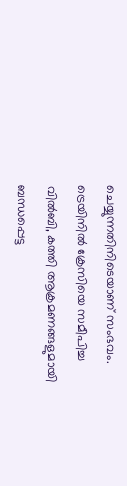ചെയ്യുന്നതിനിടെയാണ് സംഭവം. ട്രെയിനില്‍ ക്രേസിയെ സമീപിച്ച വില്‍ബി, കത്തി ആക്രമണങ്ങളുമായി ബന്ധപ്പെട്ട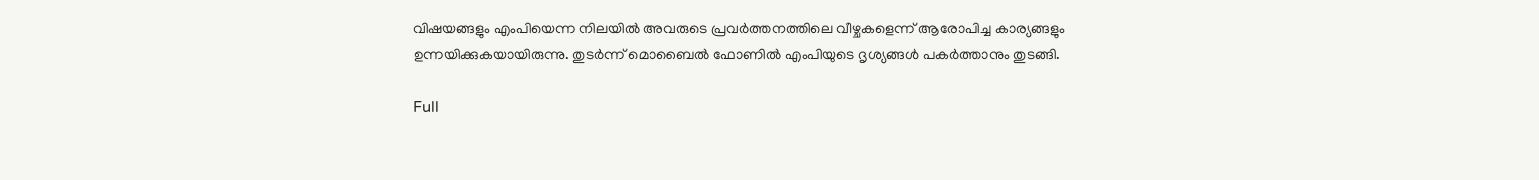വിഷയങ്ങളും എംപിയെന്ന നിലയില്‍ അവരുടെ പ്രവര്‍ത്തനത്തിലെ വീഴ്ചകളെന്ന് ആരോപിച്ച കാര്യങ്ങളും ഉന്നയിക്കുകയായിരുന്നു. തുടര്‍ന്ന് മൊബൈല്‍ ഫോണില്‍ എംപിയുടെ ദൃശ്യങ്ങള്‍ പകര്‍ത്താനും തുടങ്ങി.

Full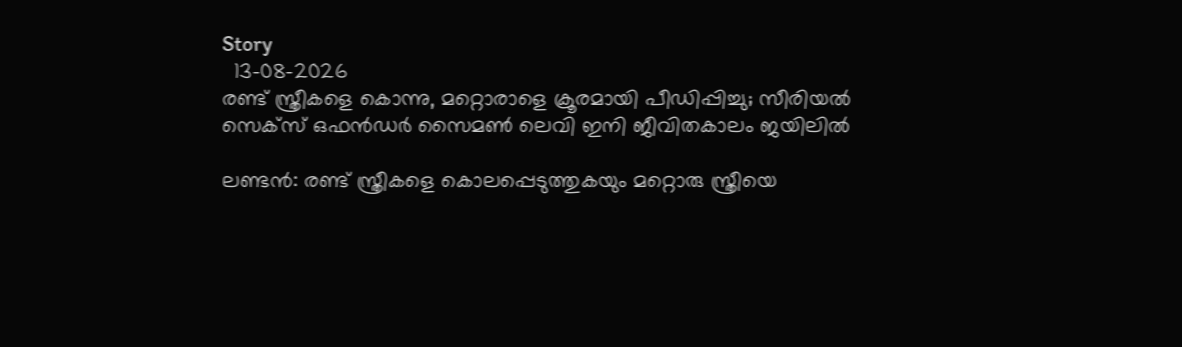Story
  13-08-2026
രണ്ട് സ്ത്രീകളെ കൊന്നു, മറ്റൊരാളെ ക്രൂരമായി പീഡിപ്പിച്ചു; സീരിയല്‍ സെക്‌സ് ഒഫന്‍ഡര്‍ സൈമണ്‍ ലെവി ഇനി ജീവിതകാലം ജയിലില്‍

ലണ്ടന്‍: രണ്ട് സ്ത്രീകളെ കൊലപ്പെടുത്തുകയും മറ്റൊരു സ്ത്രീയെ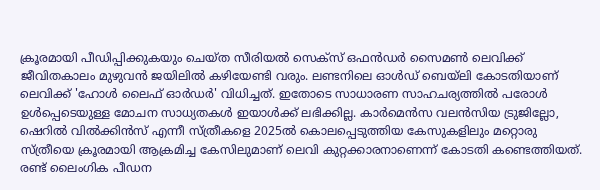ക്രൂരമായി പീഡിപ്പിക്കുകയും ചെയ്ത സീരിയല്‍ സെക്‌സ് ഒഫന്‍ഡര്‍ സൈമണ്‍ ലെവിക്ക് ജീവിതകാലം മുഴുവന്‍ ജയിലില്‍ കഴിയേണ്ടി വരും. ലണ്ടനിലെ ഓള്‍ഡ് ബെയ്ലി കോടതിയാണ് ലെവിക്ക് 'ഹോള്‍ ലൈഫ് ഓര്‍ഡര്‍' വിധിച്ചത്. ഇതോടെ സാധാരണ സാഹചര്യത്തില്‍ പരോള്‍ ഉള്‍പ്പെടെയുള്ള മോചന സാധ്യതകള്‍ ഇയാള്‍ക്ക് ലഭിക്കില്ല. കാര്‍മെന്‍സ വലന്‍സിയ ട്രുജില്ലോ, ഷെറില്‍ വില്‍ക്കിന്‍സ് എന്നീ സ്ത്രീകളെ 2025ല്‍ കൊലപ്പെടുത്തിയ കേസുകളിലും മറ്റൊരു സ്ത്രീയെ ക്രൂരമായി ആക്രമിച്ച കേസിലുമാണ് ലെവി കുറ്റക്കാരനാണെന്ന് കോടതി കണ്ടെത്തിയത്. രണ്ട് ലൈംഗിക പീഡന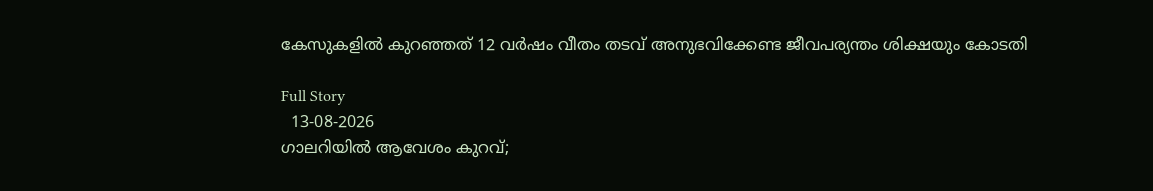കേസുകളില്‍ കുറഞ്ഞത് 12 വര്‍ഷം വീതം തടവ് അനുഭവിക്കേണ്ട ജീവപര്യന്തം ശിക്ഷയും കോടതി

Full Story
  13-08-2026
ഗാലറിയില്‍ ആവേശം കുറവ്;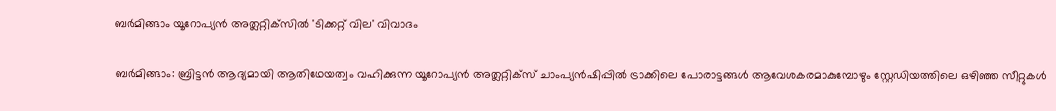ബര്‍മിങ്ങാം യൂറോപ്യന്‍ അത്ലറ്റിക്‌സില്‍ 'ടിക്കറ്റ് വില' വിവാദം

ബര്‍മിങ്ങാം: ബ്രിട്ടന്‍ ആദ്യമായി ആതിഥേയത്വം വഹിക്കുന്ന യൂറോപ്യന്‍ അത്ലറ്റിക്‌സ് ചാംപ്യന്‍ഷിപ്പില്‍ ട്രാക്കിലെ പോരാട്ടങ്ങള്‍ ആവേശകരമാകുമ്പോഴും സ്റ്റേഡിയത്തിലെ ഒഴിഞ്ഞ സീറ്റുകള്‍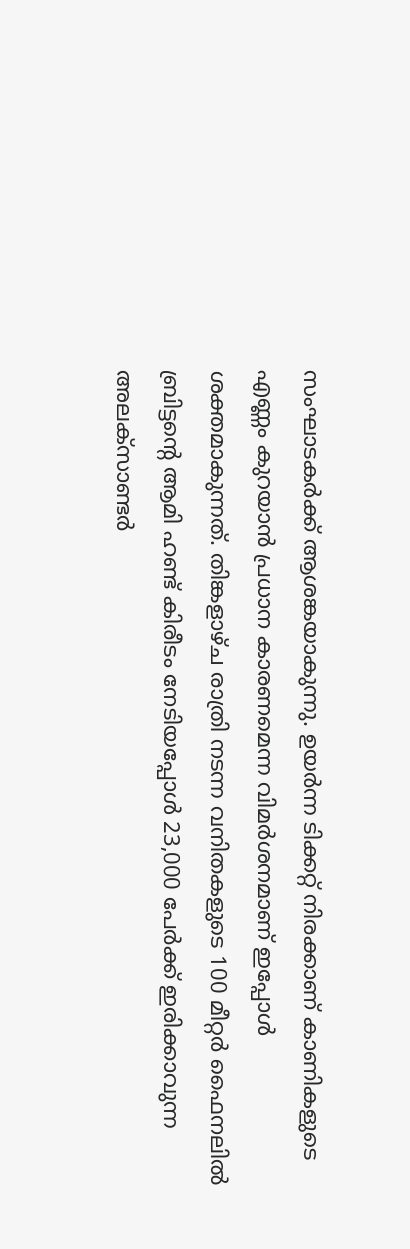സംഘാടകര്‍ക്ക് ആശങ്കയാകുന്നു. ഉയര്‍ന്ന ടിക്കറ്റ് നിരക്കാണ് കാണികളുടെ എണ്ണം കുറയാന്‍ പ്രധാന കാരണമെന്ന വിമര്‍ശനമാണ് ഇപ്പോള്‍ ശക്തമാകുന്നത്. തിങ്കളാഴ്ച രാത്രി നടന്ന വനിതകളുടെ 100 മീറ്റര്‍ ഫൈനലില്‍ ബ്രിട്ടന്റെ ആമി ഹണ്ട് കിരീടം നേടിയപ്പോള്‍ 23,000 പേര്‍ക്ക് ഇരിക്കാവുന്ന അലക്‌സാണ്ടര്‍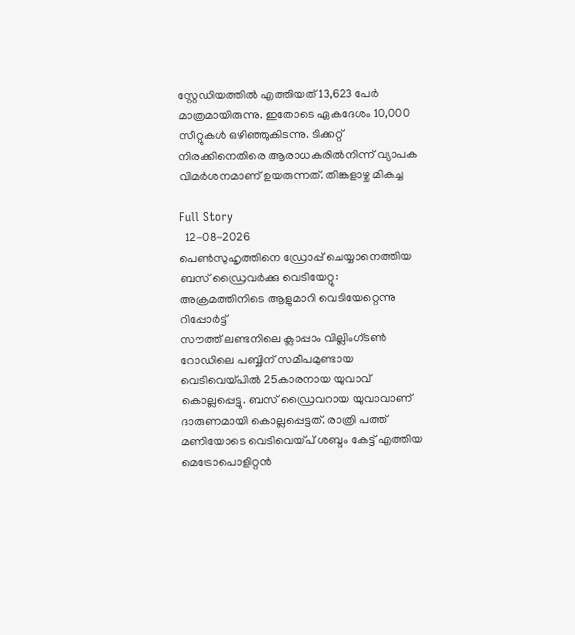സ്റ്റേഡിയത്തില്‍ എത്തിയത് 13,623 പേര്‍ മാത്രമായിരുന്നു. ഇതോടെ ഏകദേശം 10,000 സീറ്റുകള്‍ ഒഴിഞ്ഞുകിടന്നു. ടിക്കറ്റ് നിരക്കിനെതിരെ ആരാധകരില്‍നിന്ന് വ്യാപക വിമര്‍ശനമാണ് ഉയരുന്നത്. തിങ്കളാഴ്ച മികച്ച

Full Story
  12-08-2026
പെണ്‍സുഹൃത്തിനെ ഡ്രോപ്പ് ചെയ്യാനെത്തിയ ബസ് ഡ്രൈവര്‍ക്കു വെടിയേറ്റു: അക്രമത്തിനിടെ ആളുമാറി വെടിയേറ്റെന്നു റിപ്പോര്‍ട്ട്
സൗത്ത് ലണ്ടനിലെ ക്ലാപ്പാം വില്ലിംഗ്ടണ്‍ റോഡിലെ പബ്ബിന് സമീപമുണ്ടായ വെടിവെയ്പില്‍ 25കാരനായ യുവാവ് കൊല്ലപ്പെട്ടു. ബസ് ഡ്രൈവറായ യുവാവാണ് ദാരുണമായി കൊല്ലപ്പെട്ടത്. രാത്രി പത്ത് മണിയോടെ വെടിവെയ്പ് ശബ്ദം കേട്ട് എത്തിയ മെട്രോപൊളിറ്റന്‍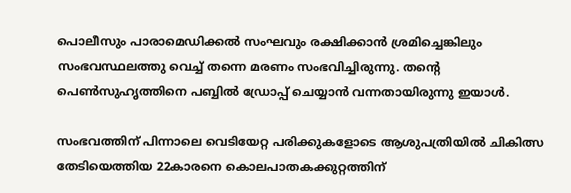പൊലീസും പാരാമെഡിക്കല്‍ സംഘവും രക്ഷിക്കാന്‍ ശ്രമിച്ചെങ്കിലും സംഭവസ്ഥലത്തു വെച്ച് തന്നെ മരണം സംഭവിച്ചിരുന്നു. തന്റെ പെണ്‍സുഹൃത്തിനെ പബ്ബില്‍ ഡ്രോപ്പ് ചെയ്യാന്‍ വന്നതായിരുന്നു ഇയാള്‍.

സംഭവത്തിന് പിന്നാലെ വെടിയേറ്റ പരിക്കുകളോടെ ആശുപത്രിയില്‍ ചികിത്സ തേടിയെത്തിയ 22കാരനെ കൊലപാതകക്കുറ്റത്തിന്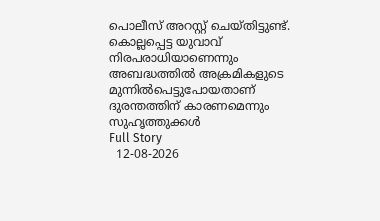പൊലീസ് അറസ്റ്റ് ചെയ്തിട്ടുണ്ട്. കൊല്ലപ്പെട്ട യുവാവ് നിരപരാധിയാണെന്നും അബദ്ധത്തില്‍ അക്രമികളുടെ മുന്നില്‍പെട്ടുപോയതാണ് ദുരന്തത്തിന് കാരണമെന്നും സുഹൃത്തുക്കള്‍
Full Story
  12-08-2026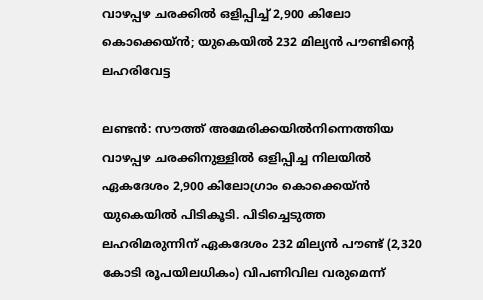വാഴപ്പഴ ചരക്കില്‍ ഒളിപ്പിച്ച് 2,900 കിലോ കൊക്കെയ്ന്‍; യുകെയില്‍ 232 മില്യന്‍ പൗണ്ടിന്റെ ലഹരിവേട്ട

ലണ്ടന്‍: സൗത്ത് അമേരിക്കയില്‍നിന്നെത്തിയ വാഴപ്പഴ ചരക്കിനുള്ളില്‍ ഒളിപ്പിച്ച നിലയില്‍ ഏകദേശം 2,900 കിലോഗ്രാം കൊക്കെയ്ന്‍ യുകെയില്‍ പിടികൂടി. പിടിച്ചെടുത്ത ലഹരിമരുന്നിന് ഏകദേശം 232 മില്യന്‍ പൗണ്ട് (2,320 കോടി രൂപയിലധികം) വിപണിവില വരുമെന്ന്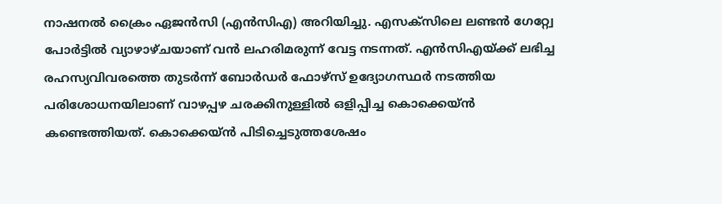നാഷനല്‍ ക്രൈം ഏജന്‍സി (എന്‍സിഎ) അറിയിച്ചു. എസക്‌സിലെ ലണ്ടന്‍ ഗേറ്റ്വേ പോര്‍ട്ടില്‍ വ്യാഴാഴ്ചയാണ് വന്‍ ലഹരിമരുന്ന് വേട്ട നടന്നത്. എന്‍സിഎയ്ക്ക് ലഭിച്ച രഹസ്യവിവരത്തെ തുടര്‍ന്ന് ബോര്‍ഡര്‍ ഫോഴ്സ് ഉദ്യോഗസ്ഥര്‍ നടത്തിയ പരിശോധനയിലാണ് വാഴപ്പഴ ചരക്കിനുള്ളില്‍ ഒളിപ്പിച്ച കൊക്കെയ്ന്‍ കണ്ടെത്തിയത്. കൊക്കെയ്ന്‍ പിടിച്ചെടുത്തശേഷം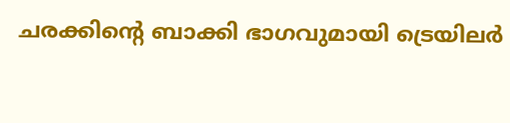ചരക്കിന്റെ ബാക്കി ഭാഗവുമായി ട്രെയിലര്‍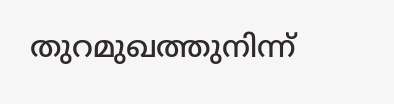തുറമുഖത്തുനിന്ന്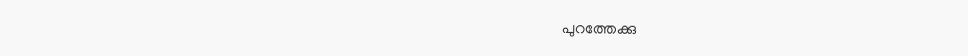പുറത്തേക്കു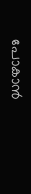പോകാന്‍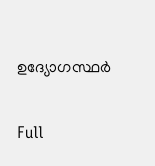ഉദ്യോഗസ്ഥര്‍

Full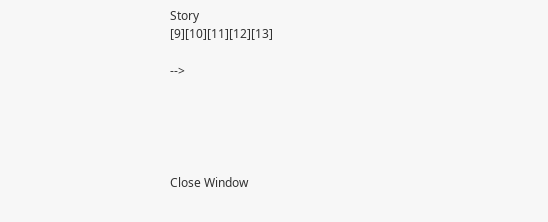Story
[9][10][11][12][13]

-->





Close Window